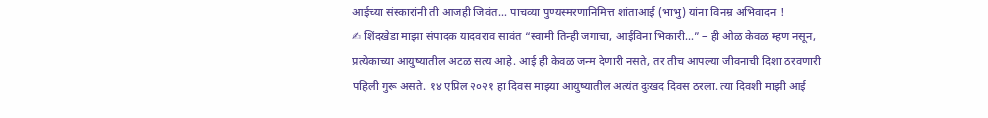आईच्या संस्कारांनी ती आजही जिवंत… पाचव्या पुण्यस्मरणानिमित्त शांताआई (भाभु) यांना विनम्र अभिवादन !
✍ शिंदखेडा माझा संपादक यादवराव सावंत “स्वामी तिन्ही जगाचा, आईविना भिकारी…” – ही ओळ केवळ म्हण नसून, प्रत्येकाच्या आयुष्यातील अटळ सत्य आहे. आई ही केवळ जन्म देणारी नसते, तर तीच आपल्या जीवनाची दिशा ठरवणारी पहिली गुरू असते. १४ एप्रिल २०२१ हा दिवस माझ्या आयुष्यातील अत्यंत दुःखद दिवस ठरला. त्या दिवशी माझी आई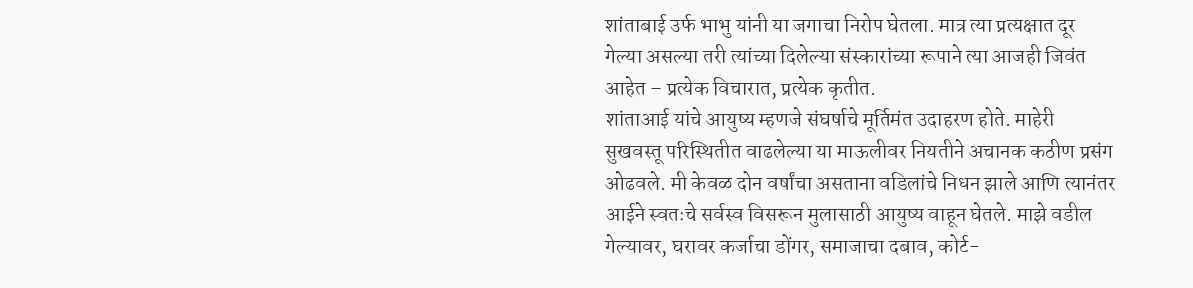शांताबाई उर्फ भाभु यांनी या जगाचा निरोप घेतला. मात्र त्या प्रत्यक्षात दूर गेल्या असल्या तरी त्यांच्या दिलेल्या संस्कारांच्या रूपाने त्या आजही जिवंत आहेत – प्रत्येक विचारात, प्रत्येक कृतीत.
शांताआई यांचे आयुष्य म्हणजे संघर्षाचे मूर्तिमंत उदाहरण होते. माहेरी सुखवस्तू परिस्थितीत वाढलेल्या या माऊलीवर नियतीने अचानक कठीण प्रसंग ओढवले. मी केवळ दोन वर्षांचा असताना वडिलांचे निधन झाले आणि त्यानंतर आईने स्वतःचे सर्वस्व विसरून मुलासाठी आयुष्य वाहून घेतले. माझे वडील गेल्यावर, घरावर कर्जाचा डोंगर, समाजाचा दबाव, कोर्ट-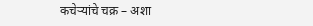कचेऱ्यांचे चक्र – अशा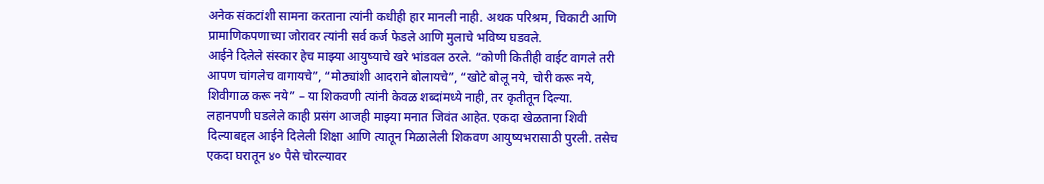अनेक संकटांशी सामना करताना त्यांनी कधीही हार मानली नाही. अथक परिश्रम, चिकाटी आणि प्रामाणिकपणाच्या जोरावर त्यांनी सर्व कर्ज फेडले आणि मुलाचे भविष्य घडवले.
आईने दिलेले संस्कार हेच माझ्या आयुष्याचे खरे भांडवल ठरले. “कोणी कितीही वाईट वागले तरी आपण चांगलेच वागायचे”, “मोठ्यांशी आदराने बोलायचे”, “खोटे बोलू नये, चोरी करू नये, शिवीगाळ करू नये” – या शिकवणी त्यांनी केवळ शब्दांमध्ये नाही, तर कृतीतून दिल्या.
लहानपणी घडलेले काही प्रसंग आजही माझ्या मनात जिवंत आहेत. एकदा खेळताना शिवी दिल्याबद्दल आईने दिलेली शिक्षा आणि त्यातून मिळालेली शिकवण आयुष्यभरासाठी पुरली. तसेच एकदा घरातून ४० पैसे चोरल्यावर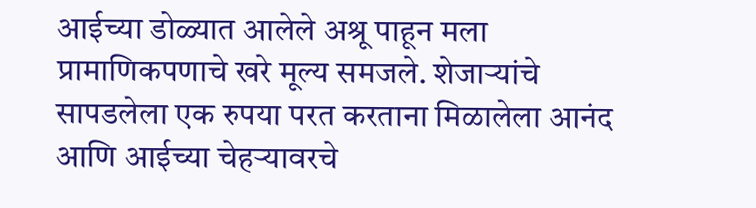आईच्या डोळ्यात आलेले अश्रू पाहून मला प्रामाणिकपणाचे खरे मूल्य समजले. शेजाऱ्यांचे सापडलेला एक रुपया परत करताना मिळालेला आनंद आणि आईच्या चेहऱ्यावरचे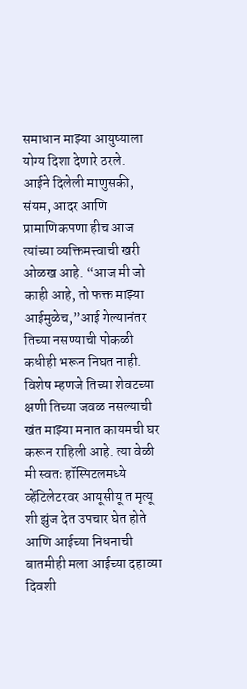समाधान माझ्या आयुष्याला योग्य दिशा देणारे ठरले.
आईने दिलेली माणुसकी, संयम, आदर आणि प्रामाणिकपणा हीच आज त्यांच्या व्यक्तिमत्त्वाची खरी ओळख आहे. “आज मी जो काही आहे, तो फक्त माझ्या आईमुळेच,”आई गेल्यानंतर तिच्या नसण्याची पोकळी कधीही भरून निघत नाही. विशेष म्हणजे तिच्या शेवटच्या क्षणी तिच्या जवळ नसल्याची खंत माझ्या मनात कायमची घर करून राहिली आहे. त्या वेळी मी स्वतः हॉस्पिटलमध्ये व्हेंटिलेटरवर आयूसीयू त मृत्यू शी झुंज देत उपचार घेत होते आणि आईच्या निधनाची बातमीही मला आईच्या दहाव्या दिवशी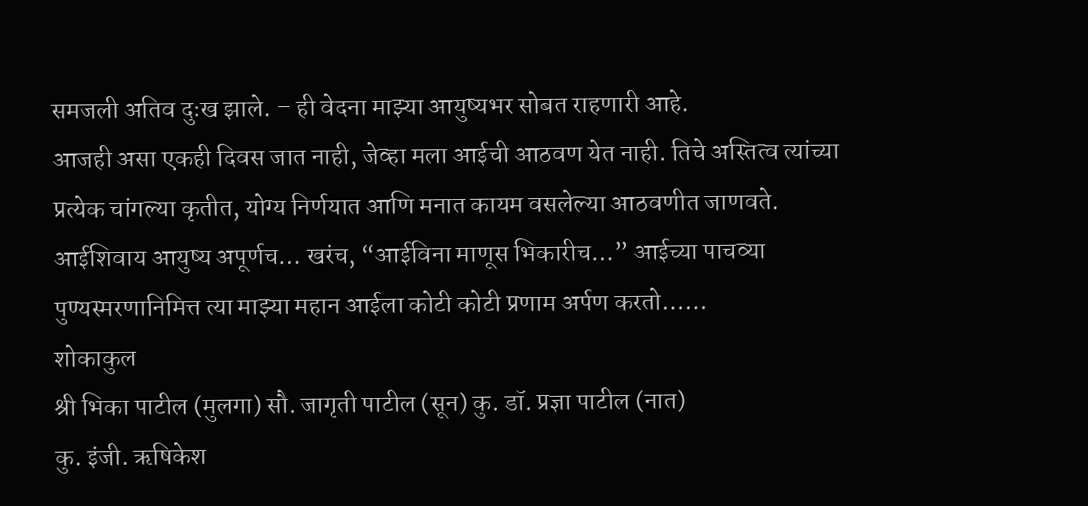समजली अतिव दुःख झाले. – ही वेदना माझ्या आयुष्यभर सोबत राहणारी आहे.
आजही असा एकही दिवस जात नाही, जेव्हा मला आईची आठवण येत नाही. तिचे अस्तित्व त्यांच्या प्रत्येक चांगल्या कृतीत, योग्य निर्णयात आणि मनात कायम वसलेल्या आठवणीत जाणवते.
आईशिवाय आयुष्य अपूर्णच… खरंच, “आईविना माणूस भिकारीच…” आईच्या पाचव्या पुण्यस्मरणानिमित्त त्या माझ्या महान आईला कोटी कोटी प्रणाम अर्पण करतो……
शोकाकुल
श्री भिका पाटील (मुलगा) सौ. जागृती पाटील (सून) कु. डॉ. प्रज्ञा पाटील (नात)
कु. इंजी. ऋषिकेश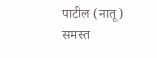पाटील (नातू)
समस्त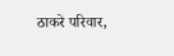ठाकरे परिवार,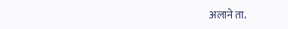अलाने ता.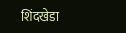शिंदखेडा